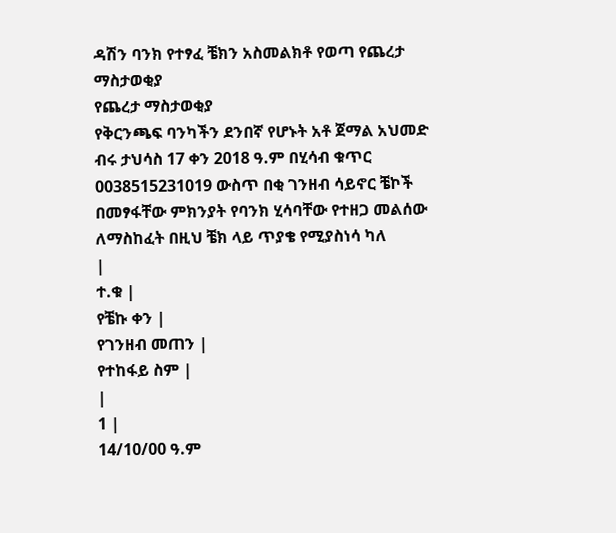ዳሽን ባንክ የተፃፈ ቼክን አስመልክቶ የወጣ የጨረታ ማስታወቂያ
የጨረታ ማስታወቂያ
የቅርንጫፍ ባንካችን ደንበኛ የሆኑት አቶ ጀማል አህመድ ብሩ ታህሳስ 17 ቀን 2018 ዓ.ም በሂሳብ ቁጥር 0038515231019 ውስጥ በቂ ገንዘብ ሳይኖር ቼኮች በመፃፋቸው ምክንያት የባንክ ሂሳባቸው የተዘጋ መልሰው ለማስከፈት በዚህ ቼክ ላይ ጥያቄ የሚያስነሳ ካለ
|
ተ.ቁ |
የቼኩ ቀን |
የገንዘብ መጠን |
የተከፋይ ስም |
|
1 |
14/10/00 ዓ.ም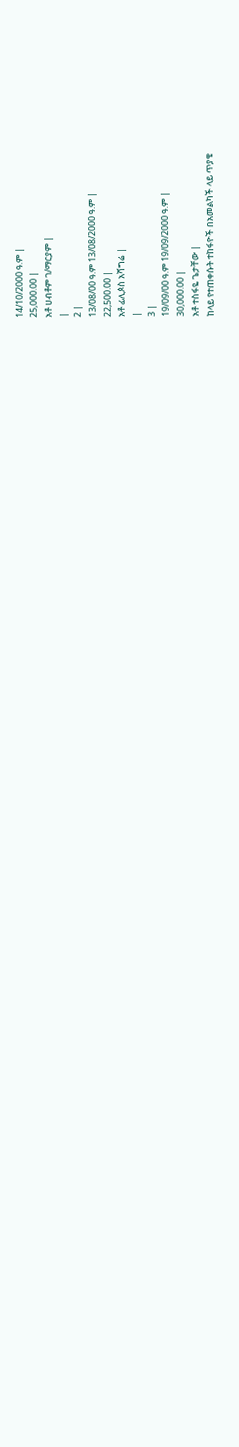14/10/2000 ዓ.ም |
25,000.00 |
አቶ ሀብቶም ገ/ማርያም |
|
2 |
13/08/00 ዓ.ም 13/08/2000 ዓ.ም |
22,500.00 |
አቶ ፊሊጶስ አሻግሬ |
|
3 |
19/09/00 ዓ.ም 19/09/2000 ዓ.ም |
30,000.00 |
አቶ ተስፋዬ ጌታቸው |
ከላይ የተጠቀሱት ተከፋዮች በአመልካች ላይ ጥያቄ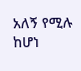አለኝ የሚሉ ከሆነ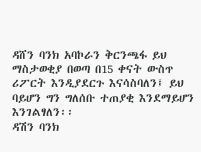ዳሸን ባንክ አባኮራን ቅርንጫፋ ይህ ማስታወቂያ በወጣ በ15 ቀናት ውስጥ ሪፖርት እንዲያደርጉ እናሳስባለን፤ ይህ ባይሆን ግን ግለሰቡ ተጠያቂ እንደማይሆን እንገልፃለን፡፡
ዳሽን ባንክ